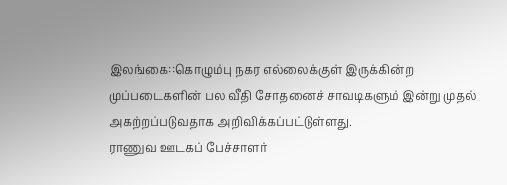இலங்கை::கொழும்பு நகர எல்லைக்குள் இருக்கின்ற முப்படைகளின் பல வீதி சோதனைச் சாவடிகளும் இன்று முதல் அகற்றப்படுவதாக அறிவிக்கப்பட்டுள்ளது.
ராணுவ ஊடகப் பேச்சாளர்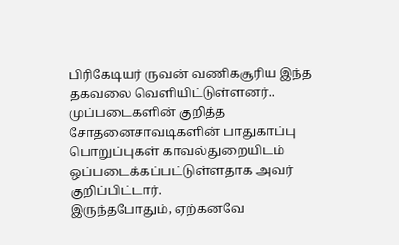பிரிகேடியர் ருவன் வணிகசூரிய இந்த தகவலை வெளியிட்டுள்ளனர்..
முப்படைகளின் குறித்த சோதனைசாவடிகளின் பாதுகாப்பு பொறுப்புகள் காவல்துறையிடம் ஒப்படைக்கப்பட்டுள்ளதாக அவர் குறிப்பிட்டார்.
இருந்தபோதும், ஏற்கனவே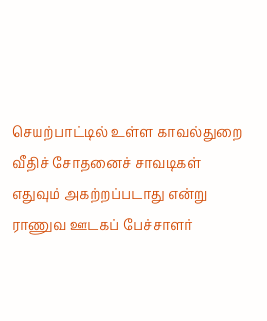செயற்பாட்டில் உள்ள காவல்துறை வீதிச் சோதனைச் சாவடிகள் எதுவும் அகற்றப்படாது என்று ராணுவ ஊடகப் பேச்சாளர்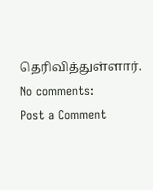தெரிவித்துள்ளார்.
No comments:
Post a Comment